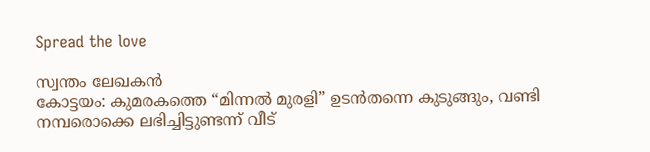Spread the love

സ്വന്തം ലേഖകൻ
കോട്ടയം: കുമരകത്തെ “മിന്നൽ മുരളി” ഉടൻതന്നെ കുടുങ്ങും, വണ്ടി നമ്പരൊക്കെ ലഭിച്ചിട്ടുണ്ടന്ന് വീട്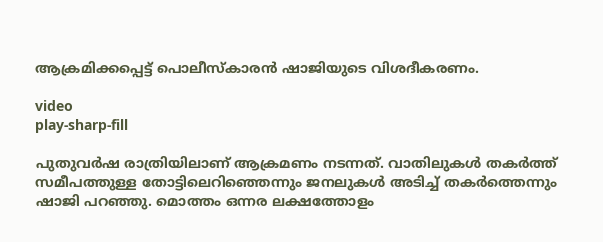ആക്രമിക്കപ്പെട്ട് പൊലീസ്കാരൻ ഷാജിയുടെ വിശദീകരണം.

video
play-sharp-fill

പുതുവര്‍ഷ രാത്രിയിലാണ് ആക്രമണം നടന്നത്. വാതിലുകള്‍ തക‍ര്‍ത്ത് സമീപത്തുള്ള തോട്ടിലെറിഞ്ഞെന്നും ജനലുകള്‍ അടിച്ച്‌ തകര്‍ത്തെന്നും ഷാജി പറഞ്ഞു. മൊത്തം ഒന്നര ലക്ഷത്തോളം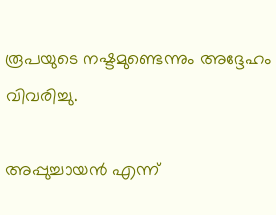രൂപയുടെ നഷ്ടമുണ്ടെന്നും അദ്ദേഹം വിവരിച്ചു.

അപ്പുച്ചായന്‍ എന്ന്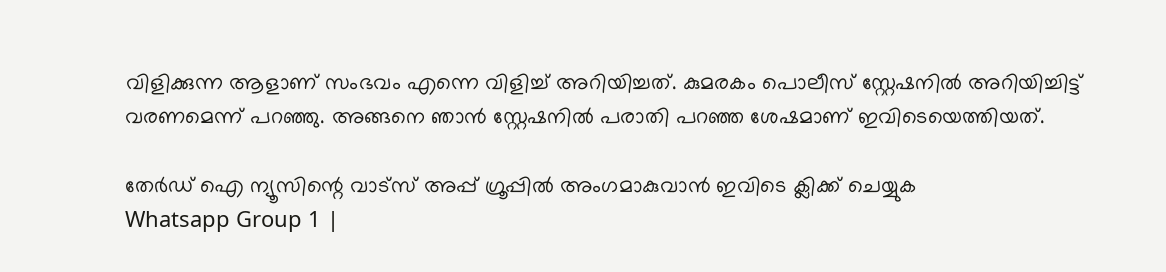വിളിക്കുന്ന ആളാണ് സംഭവം എന്നെ വിളിച്ച്‌ അറിയിച്ചത്. കുമരകം പൊലീസ് സ്റ്റേഷനില്‍ അറിയിച്ചിട്ട് വരണമെന്ന് പറഞ്ഞു. അങ്ങനെ ഞാന്‍ സ്റ്റേഷനില്‍ പരാതി പറഞ്ഞ ശേഷമാണ് ഇവിടെയെത്തിയത്.

തേർഡ് ഐ ന്യൂസിന്റെ വാട്സ് അപ്പ് ഗ്രൂപ്പിൽ അംഗമാകുവാൻ ഇവിടെ ക്ലിക്ക് ചെയ്യുക
Whatsapp Group 1 |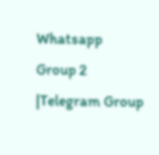Whatsapp Group 2 |Telegram Group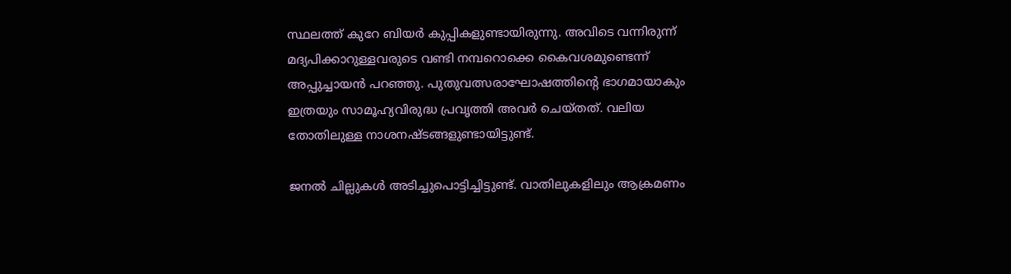സ്ഥലത്ത് കുറേ ബിയര്‍ കുപ്പികളുണ്ടായിരുന്നു. അവിടെ വന്നിരുന്ന് മദ്യപിക്കാറുള്ളവരുടെ വണ്ടി നമ്പറൊക്കെ കൈവശമുണ്ടെന്ന് അപ്പുച്ചായന്‍ പറഞ്ഞു. പുതുവത്സരാഘോഷത്തിന്‍റെ ഭാഗമായാകും ഇത്രയും സാമൂഹ്യവിരുദ്ധ പ്രവൃത്തി അവര്‍ ചെയ്തത്. വലിയ തോതിലുള്ള നാശനഷ്ടങ്ങളുണ്ടായിട്ടുണ്ട്.

ജനല്‍ ചില്ലുകള്‍ അടിച്ചുപൊട്ടിച്ചിട്ടുണ്ട്. വാതിലുകളിലും ആക്രമണം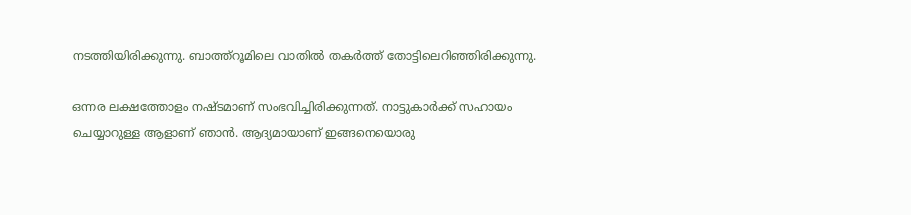നടത്തിയിരിക്കുന്നു. ബാത്ത്റൂമിലെ വാതില്‍ തകര്‍ത്ത് തോട്ടിലെറിഞ്ഞിരിക്കുന്നു.

ഒന്നര ലക്ഷത്തോളം നഷ്ടമാണ് സംഭവിച്ചിരിക്കുന്നത്. നാട്ടുകാര്‍ക്ക് സഹായം ചെയ്യാറുള്ള ആളാണ് ഞാന്‍. ആദ്യമായാണ് ഇങ്ങനെയൊരു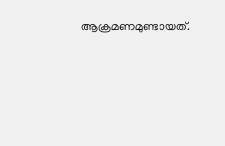ആക്രമണമുണ്ടായത്.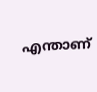എന്താണ്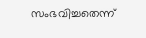സംഭവിച്ചതെന്ന്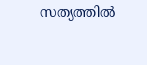സത്യത്തില്‍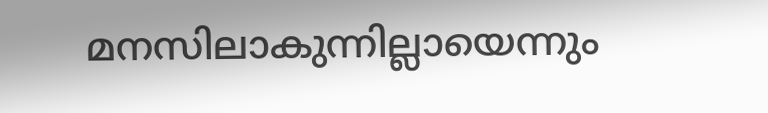മനസിലാകുന്നില്ലായെന്നും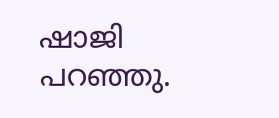ഷാജി പറഞ്ഞു.